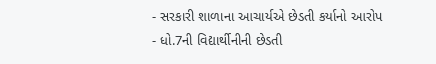- સરકારી શાળાના આચાર્યએ છેડતી કર્યાનો આરોપ
- ધો.7ની વિદ્યાર્થીનીની છેડતી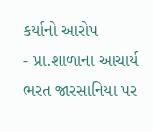કર્યાનો આરોપ
- પ્રા.શાળાના આચાર્ય ભરત જારસાનિયા પર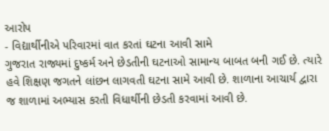આરોપ
- વિદ્યાર્થીનીએ પરિવારમાં વાત કરતાં ઘટના આવી સામે
ગુજરાત રાજ્યમાં દુષ્કર્મ અને છેડતીની ઘટનાઓ સામાન્ય બાબત બની ગઈ છે. ત્યારે હવે શિક્ષણ જગતને લાંછન લાગવતી ઘટના સામે આવી છે. શાળાના આચાર્ય દ્વારા જ શાળામાં અભ્યાસ કરતી વિધાર્થીની છેડતી કરવામાં આવી છે.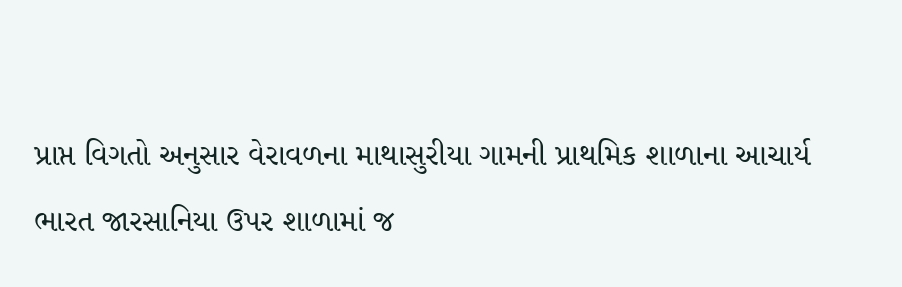પ્રાપ્ત વિગતો અનુસાર વેરાવળના માથાસુરીયા ગામની પ્રાથમિક શાળાના આચાર્ય ભારત જારસાનિયા ઉપર શાળામાં જ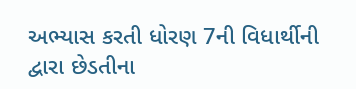અભ્યાસ કરતી ધોરણ 7ની વિધાર્થીની દ્વારા છેડતીના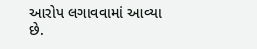આરોપ લગાવવામાં આવ્યા છે.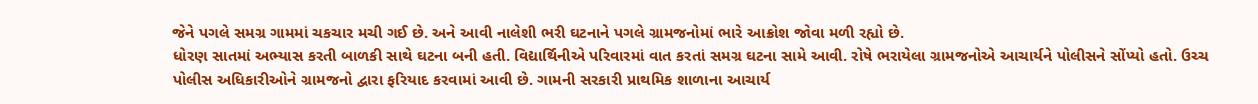જેને પગલે સમગ્ર ગામમાં ચકચાર મચી ગઈ છે. અને આવી નાલેશી ભરી ઘટનાને પગલે ગ્રામજનોમાં ભારે આક્રોશ જોવા મળી રહ્યો છે.
ધોરણ સાતમાં અભ્યાસ કરતી બાળકી સાથે ઘટના બની હતી. વિદ્યાર્થિનીએ પરિવારમાં વાત કરતાં સમગ્ર ઘટના સામે આવી. રોષે ભરાયેલા ગ્રામજનોએ આચાર્યને પોલીસને સોંપ્યો હતો. ઉચ્ચ પોલીસ અધિકારીઓને ગ્રામજનો દ્વારા ફરિયાદ કરવામાં આવી છે. ગામની સરકારી પ્રાથમિક શાળાના આચાર્ય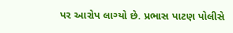પર આરોપ લાગ્યો છે. પ્રભાસ પાટણ પોલીસે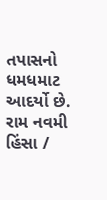તપાસનો ધમધમાટ આદર્યો છે.
રામ નવમી હિંસા /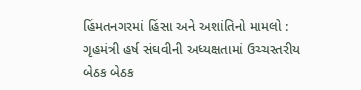હિંમતનગરમાં હિંસા અને અશાંતિનો મામલો : ગૃહમંત્રી હર્ષ સંઘવીની અધ્યક્ષતામાં ઉચ્ચસ્તરીય બેઠક બેઠક